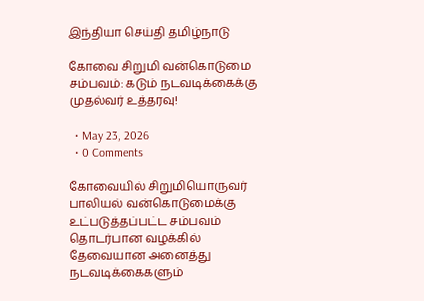இந்தியா செய்தி தமிழ்நாடு

கோவை சிறுமி வன்கொடுமை சம்பவம்: கடும் நடவடிக்கைக்கு முதல்வர் உத்தரவு!

  • May 23, 2026
  • 0 Comments

கோவையில் சிறுமியொருவர் பாலியல் வன்கொடுமைக்கு உட்படுத்தப்பட்ட சம்பவம் தொடர்பான வழக்கில் தேவையான அனைத்து நடவடிக்கைகளும்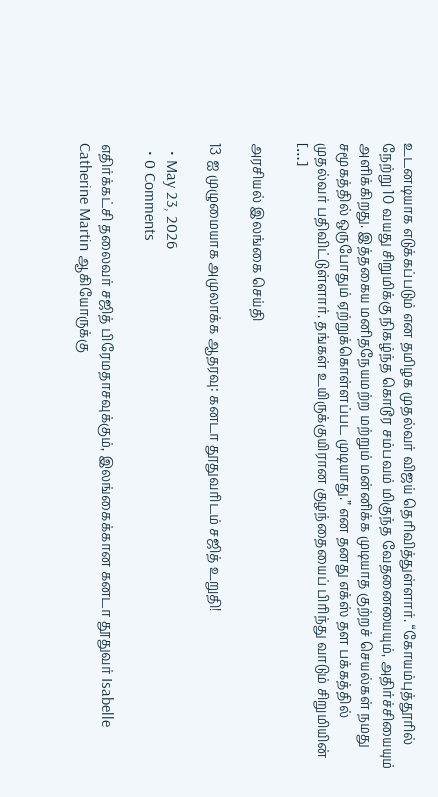உடனடியாக எடுக்கப்படும் என தமிழக முதல்வர் விஜய் தெரிவித்துள்ளார். “கோயம்புத்தூரில் நேற்று 10 வயது சிறுமிக்கு நிகழ்ந்த கொடூர சம்பவம் மிகுந்த வேதனையையும், அதிர்ச்சியையும் அளிக்கிறது. இத்தகைய மனிதநேயமற்ற மற்றும் மன்னிக்க முடியாத குற்றச் செயல்கள் நமது சமூகத்தில் ஒருபோதும் ஏற்றுக்கொள்ளப்பட முடியாது.” என தனது எக்ஸ் தள பக்கத்தில் முதல்வர் பதிவிட்டுள்ளார். தங்கள் உயிருக்குயிரான குழந்தையைப் பிரிந்து வாடும் சிறுமியின் […]

அரசியல் இலங்கை செய்தி

13 ஐ முழுமையாக அமுலாக்க ஆதரவு: கனடா தூதுவரிடம் சஜித் உறுதி!

  • May 23, 2026
  • 0 Comments

எதிர்க்கட்சி தலைவர் சஜித் பிரேமதாசவுக்கும், இலங்கைக்கான கனடா தூதுவர் Isabelle Catherine Martin ஆகியோருக்கு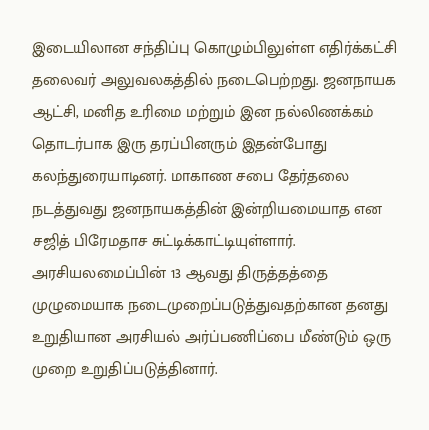இடையிலான சந்திப்பு கொழும்பிலுள்ள எதிர்க்கட்சி தலைவர் அலுவலகத்தில் நடைபெற்றது. ஜனநாயக ஆட்சி, மனித உரிமை மற்றும் இன நல்லிணக்கம் தொடர்பாக இரு தரப்பினரும் இதன்போது கலந்துரையாடினர். மாகாண சபை தேர்தலை நடத்துவது ஜனநாயகத்தின் இன்றியமையாத என சஜித் பிரேமதாச சுட்டிக்காட்டியுள்ளார். அரசியலமைப்பின் 13 ஆவது திருத்தத்தை முழுமையாக நடைமுறைப்படுத்துவதற்கான தனது உறுதியான அரசியல் அர்ப்பணிப்பை மீண்டும் ஒரு முறை உறுதிப்படுத்தினார்.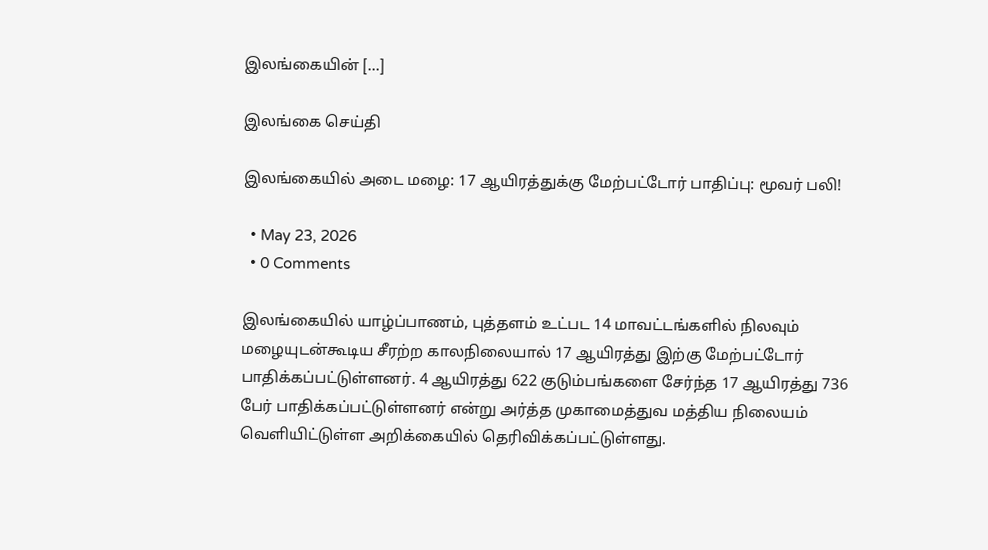இலங்கையின் […]

இலங்கை செய்தி

இலங்கையில் அடை மழை: 17 ஆயிரத்துக்கு மேற்பட்டோர் பாதிப்பு: மூவர் பலி!

  • May 23, 2026
  • 0 Comments

இலங்கையில் யாழ்ப்பாணம், புத்தளம் உட்பட 14 மாவட்டங்களில் நிலவும் மழையுடன்கூடிய சீரற்ற காலநிலையால் 17 ஆயிரத்து இற்கு மேற்பட்டோர் பாதிக்கப்பட்டுள்ளனர். 4 ஆயிரத்து 622 குடும்பங்களை சேர்ந்த 17 ஆயிரத்து 736 பேர் பாதிக்கப்பட்டுள்ளனர் என்று அர்த்த முகாமைத்துவ மத்திய நிலையம் வெளியிட்டுள்ள அறிக்கையில் தெரிவிக்கப்பட்டுள்ளது.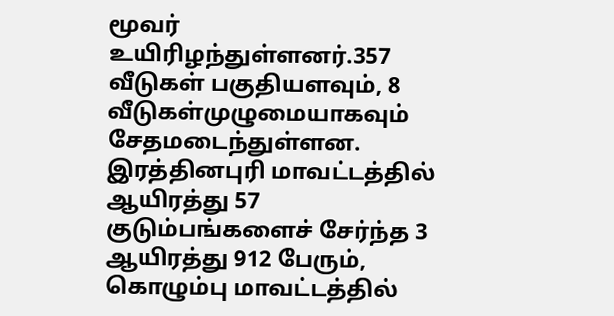மூவர் உயிரிழந்துள்ளனர்.357 வீடுகள் பகுதியளவும், 8 வீடுகள்முழுமையாகவும் சேதமடைந்துள்ளன. இரத்தினபுரி மாவட்டத்தில் ஆயிரத்து 57 குடும்பங்களைச் சேர்ந்த 3 ஆயிரத்து 912 பேரும், கொழும்பு மாவட்டத்தில்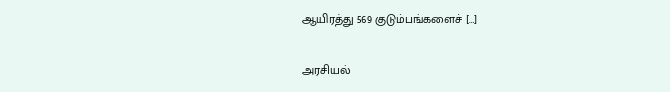ஆயிரத்து 569 குடும்பங்களைச் […]

அரசியல்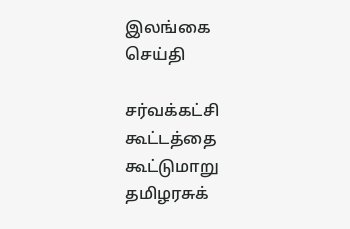இலங்கை செய்தி

சர்வக்கட்சி கூட்டத்தை கூட்டுமாறு தமிழரசுக்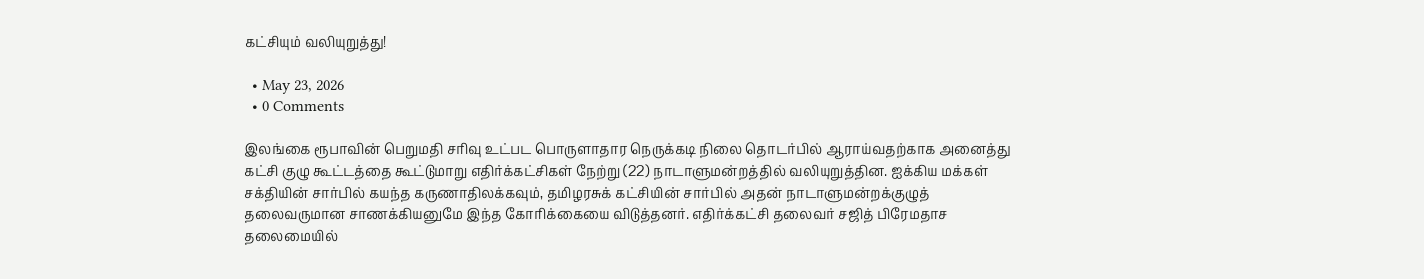கட்சியும் வலியுறுத்து!

  • May 23, 2026
  • 0 Comments

இலங்கை ரூபாவின் பெறுமதி சரிவு உட்பட பொருளாதார நெருக்கடி நிலை தொடர்பில் ஆராய்வதற்காக அனைத்து கட்சி குழு கூட்டத்தை கூட்டுமாறு எதிர்க்கட்சிகள் நேற்று (22) நாடாளுமன்றத்தில் வலியுறுத்தின. ஐக்கிய மக்கள் சக்தியின் சார்பில் கயந்த கருணாதிலக்கவும், தமிழரசுக் கட்சியின் சார்பில் அதன் நாடாளுமன்றக்குழுத் தலைவருமான சாணக்கியனுமே இந்த கோரிக்கையை விடுத்தனர். எதிர்க்கட்சி தலைவர் சஜித் பிரேமதாச தலைமையில்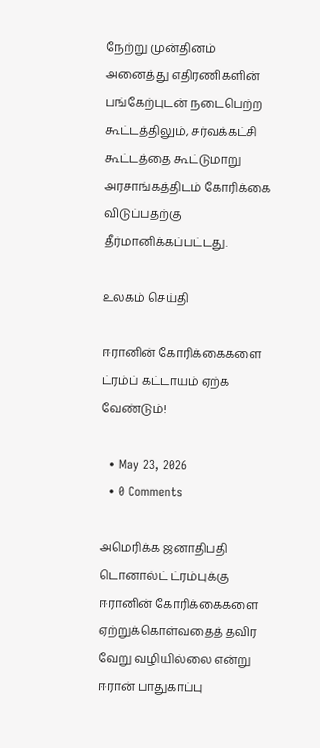நேற்று முன்தினம் அனைத்து எதிரணிகளின் பங்கேற்புடன் நடைபெற்ற கூட்டத்திலும், சர்வக்கட்சி கூட்டத்தை கூட்டுமாறு அரசாங்கத்திடம் கோரிக்கை விடுப்பதற்கு தீர்மானிக்கப்பட்டது.

உலகம் செய்தி

ஈரானின் கோரிக்கைகளை ட்ரம்ப் கட்டாயம் ஏற்க வேண்டும்!

  • May 23, 2026
  • 0 Comments

அமெரிக்க ஜனாதிபதி டொனால்ட் ட்ரம்புக்கு ஈரானின் கோரிக்கைகளை ஏற்றுக்கொள்வதைத் தவிர வேறு வழியில்லை என்று ஈரான் பாதுகாப்பு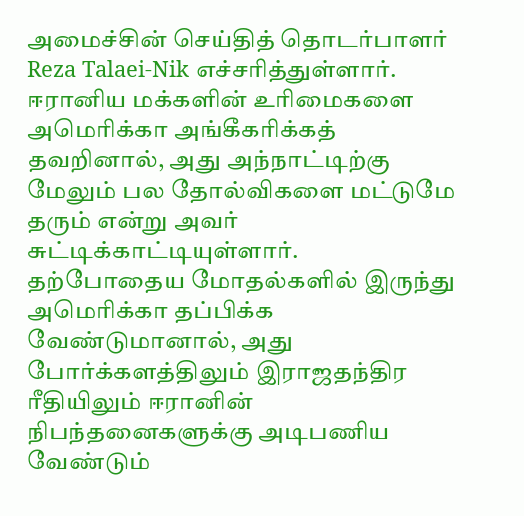அமைச்சின் செய்தித் தொடர்பாளர் Reza Talaei-Nik எச்சரித்துள்ளார். ஈரானிய மக்களின் உரிமைகளை அமெரிக்கா அங்கீகரிக்கத் தவறினால், அது அந்நாட்டிற்கு மேலும் பல தோல்விகளை மட்டுமே தரும் என்று அவர் சுட்டிக்காட்டியுள்ளார். தற்போதைய மோதல்களில் இருந்து அமெரிக்கா தப்பிக்க வேண்டுமானால், அது போர்க்களத்திலும் இராஜதந்திர ரீதியிலும் ஈரானின் நிபந்தனைகளுக்கு அடிபணிய வேண்டும்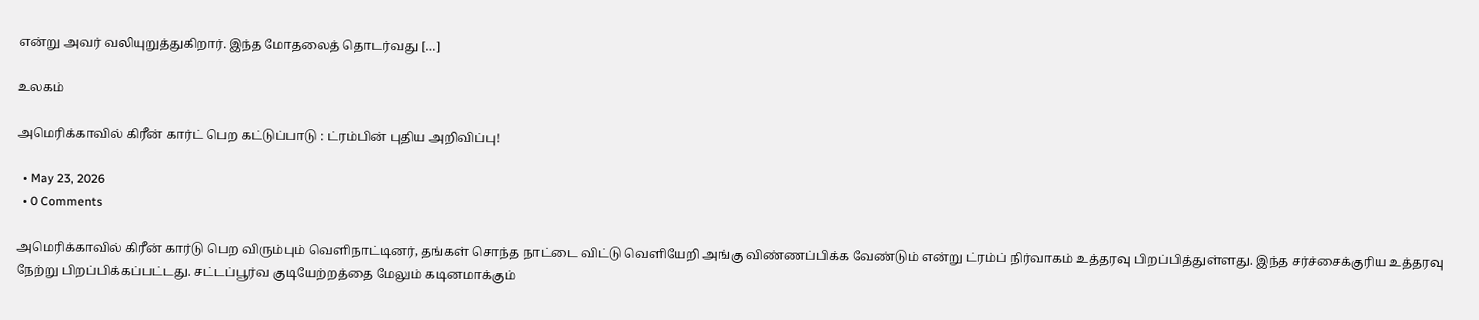என்று அவர் வலியுறுத்துகிறார். இந்த மோதலைத் தொடர்வது […]

உலகம்

அமெரிக்காவில் கிரீன் கார்ட் பெற கட்டுப்பாடு : ட்ரம்பின் புதிய அறிவிப்பு!

  • May 23, 2026
  • 0 Comments

அமெரிக்காவில் கிரீன் கார்டு பெற விரும்பும் வெளிநாட்டினர், தங்கள் சொந்த நாட்டை விட்டு வெளியேறி அங்கு விண்ணப்பிக்க வேண்டும் என்று ட்ரம்ப் நிர்வாகம் உத்தரவு பிறப்பித்துள்ளது. இந்த சர்ச்சைக்குரிய உத்தரவு நேற்று பிறப்பிக்கப்பட்டது. சட்டப்பூர்வ குடியேற்றத்தை மேலும் கடினமாக்கும்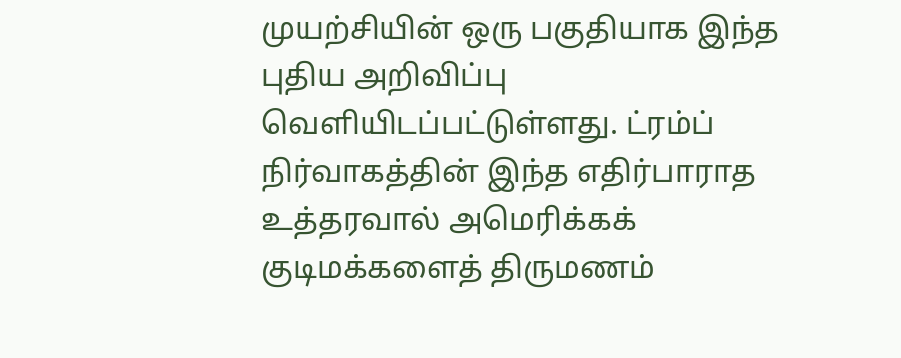முயற்சியின் ஒரு பகுதியாக இந்த புதிய அறிவிப்பு வெளியிடப்பட்டுள்ளது. ட்ரம்ப் நிர்வாகத்தின் இந்த எதிர்பாராத உத்தரவால் அமெரிக்கக் குடிமக்களைத் திருமணம்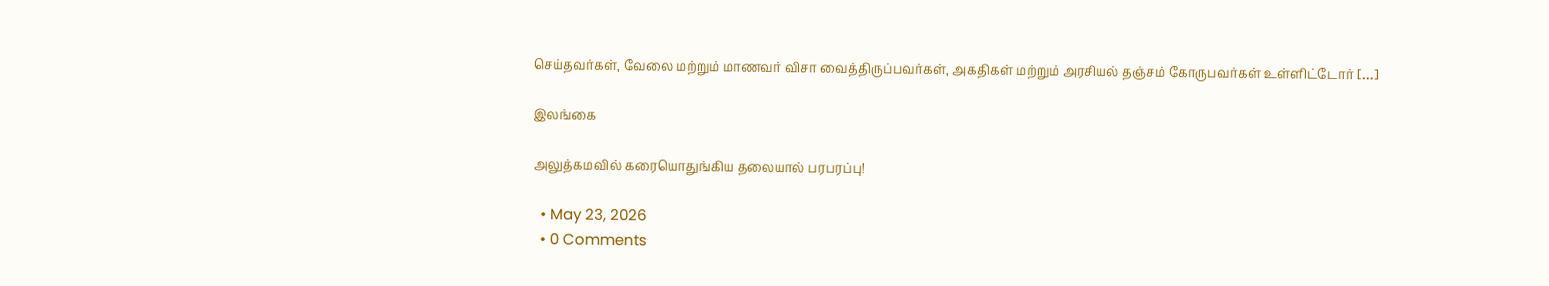செய்தவர்கள், வேலை மற்றும் மாணவர் விசா வைத்திருப்பவர்கள், அகதிகள் மற்றும் அரசியல் தஞ்சம் கோருபவர்கள் உள்ளிட்டோர் […]

இலங்கை

அலுத்கமவில் கரையொதுங்கிய தலையால் பரபரப்பு!

  • May 23, 2026
  • 0 Comments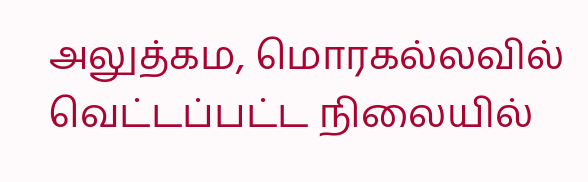அலுத்கம, மொரகல்லவில் வெட்டப்பட்ட நிலையில்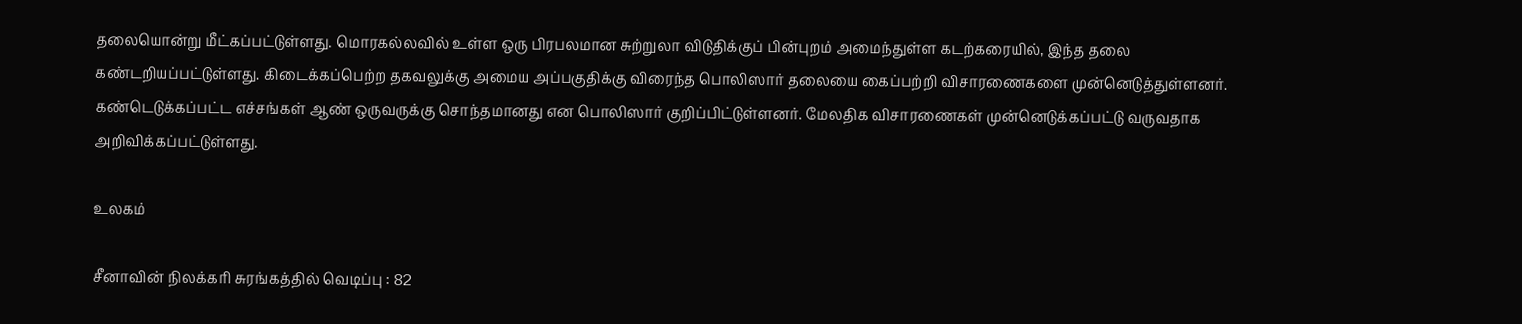தலையொன்று மீட்கப்பட்டுள்ளது. மொரகல்லவில் உள்ள ஒரு பிரபலமான சுற்றுலா விடுதிக்குப் பின்புறம் அமைந்துள்ள கடற்கரையில், இந்த தலை கண்டறியப்பட்டுள்ளது. கிடைக்கப்பெற்ற தகவலுக்கு அமைய அப்பகுதிக்கு விரைந்த பொலிஸார் தலையை கைப்பற்றி விசாரணைகளை முன்னெடுத்துள்ளனர். கண்டெடுக்கப்பட்ட எச்சங்கள் ஆண் ஒருவருக்கு சொந்தமானது என பொலிஸார் குறிப்பிட்டுள்ளனர். மேலதிக விசாரணைகள் முன்னெடுக்கப்பட்டு வருவதாக அறிவிக்கப்பட்டுள்ளது.

உலகம்

சீனாவின் நிலக்கரி சுரங்கத்தில் வெடிப்பு : 82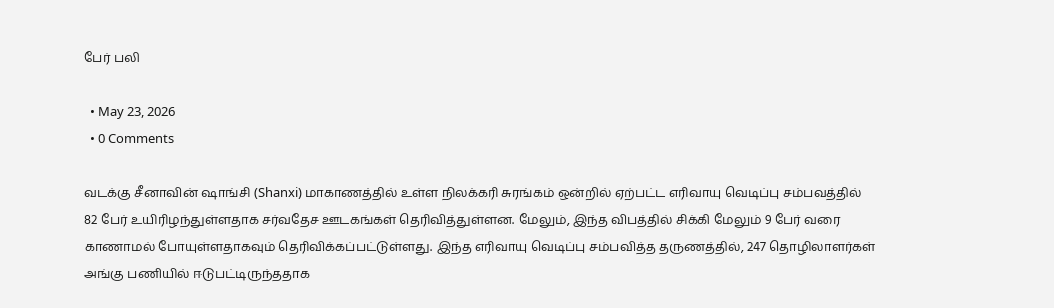பேர் பலி

  • May 23, 2026
  • 0 Comments

வடக்கு சீனாவின் ஷாங்சி (Shanxi) மாகாணத்தில் உள்ள நிலக்கரி சுரங்கம் ஒன்றில் ஏற்பட்ட எரிவாயு வெடிப்பு சம்பவத்தில் 82 பேர் உயிரிழந்துள்ளதாக சர்வதேச ஊடகங்கள் தெரிவித்துள்ளன. மேலும், இந்த விபத்தில் சிக்கி மேலும் 9 பேர் வரை காணாமல் போயுள்ளதாகவும் தெரிவிக்கப்பட்டுள்ளது. இந்த எரிவாயு வெடிப்பு சம்பவித்த தருணத்தில், 247 தொழிலாளர்கள் அங்கு பணியில் ஈடுபட்டிருந்ததாக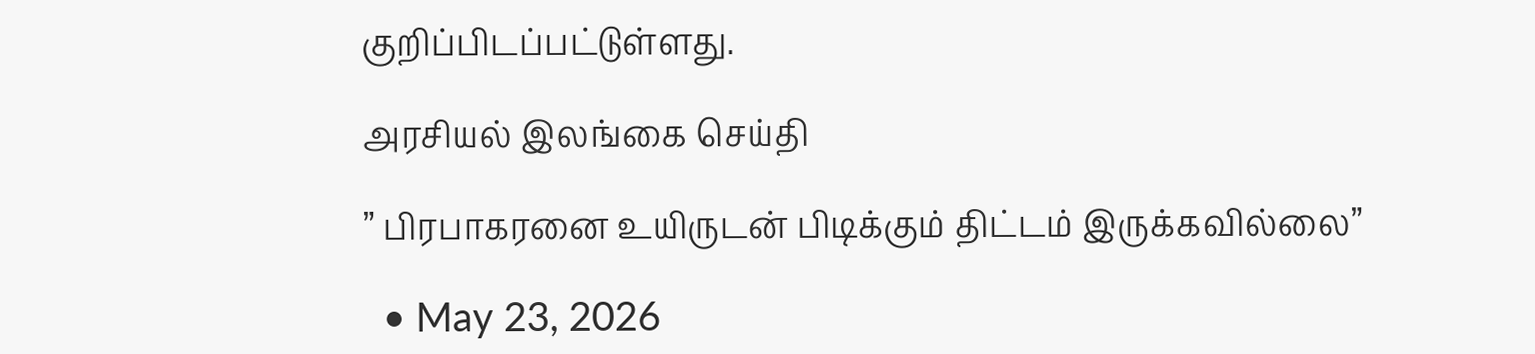குறிப்பிடப்பட்டுள்ளது.

அரசியல் இலங்கை செய்தி

” பிரபாகரனை உயிருடன் பிடிக்கும் திட்டம் இருக்கவில்லை”

  • May 23, 2026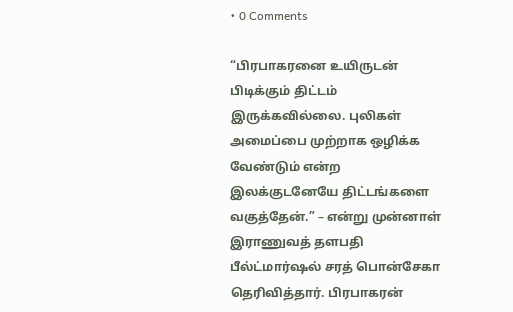• 0 Comments

“பிரபாகரனை உயிருடன் பிடிக்கும் திட்டம் இருக்கவில்லை. புலிகள் அமைப்பை முற்றாக ஒழிக்க வேண்டும் என்ற இலக்குடனேயே திட்டங்களை வகுத்தேன்.” – என்று முன்னாள் இராணுவத் தளபதி பீல்ட்மார்ஷல் சரத் பொன்சேகா தெரிவித்தார். பிரபாகரன்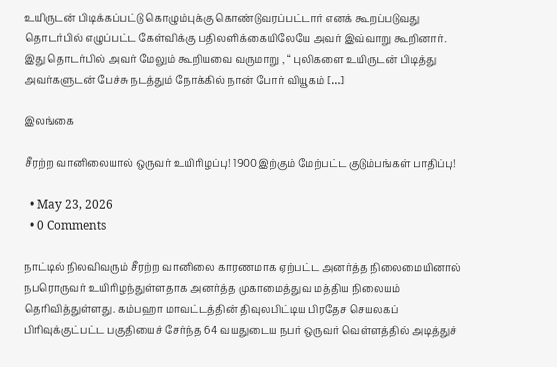உயிருடன் பிடிக்கப்பட்டு கொழும்புக்கு கொண்டுவரப்பட்டார் எனக் கூறப்படுவது தொடர்பில் எழுப்பட்ட கேள்விக்கு பதிலளிக்கையிலேயே அவர் இவ்வாறு கூறினார். இது தொடர்பில் அவர் மேலும் கூறியவை வருமாறு , “ புலிகளை உயிருடன் பிடித்து அவர்களுடன் பேச்சு நடத்தும் நோக்கில் நான் போர் வியூகம் […]

இலங்கை

சீரற்ற வானிலையால் ஒருவர் உயிரிழப்பு! 1900இற்கும் மேற்பட்ட குடும்பங்கள் பாதிப்பு!

  • May 23, 2026
  • 0 Comments

நாட்டில் நிலவிவரும் சீரற்ற வானிலை காரணமாக ஏற்பட்ட அனர்த்த நிலைமையினால் நபரொருவர் உயிரிழந்துள்ளதாக அனர்த்த முகாமைத்துவ மத்திய நிலையம் தெரிவித்துள்ளது. கம்பஹா மாவட்டத்தின் திவுலபிட்டிய பிரதேச செயலகப் பிரிவுக்குட்பட்ட பகுதியைச் சேர்ந்த 64 வயதுடைய நபர் ஒருவர் வெள்ளத்தில் அடித்துச்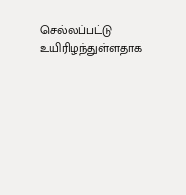செல்லப்பட்டு உயிரிழந்துள்ளதாக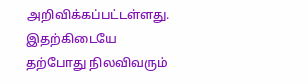அறிவிக்கப்பட்டள்ளது. இதற்கிடையே  தற்போது நிலவிவரும்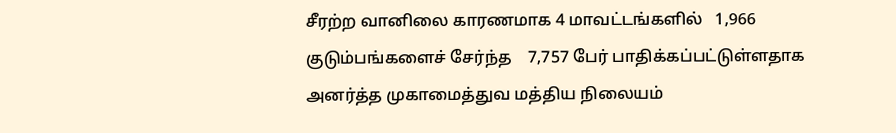சீரற்ற வானிலை காரணமாக 4 மாவட்டங்களில்   1,966 குடும்பங்களைச் சேர்ந்த    7,757 பேர் பாதிக்கப்பட்டுள்ளதாக அனர்த்த முகாமைத்துவ மத்திய நிலையம்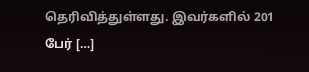தெரிவித்துள்ளது. இவர்களில் 201 பேர் […]